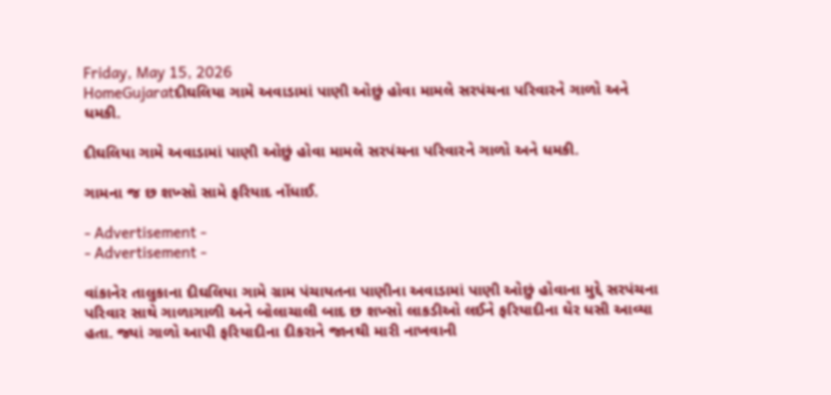Friday, May 15, 2026
HomeGujaratદીઘલિયા ગામે અવાડામાં પાણી ઓછું હોવા મામલે સરપંચના પરિવારને ગાળો અને ધમકી.

દીઘલિયા ગામે અવાડામાં પાણી ઓછું હોવા મામલે સરપંચના પરિવારને ગાળો અને ધમકી.

ગામના જ છ શખ્સો સામે ફરિયાદ નોંધાઈ.

- Advertisement -
- Advertisement -

વાંકાનેર તાલુકાના દીઘલિયા ગામે ગ્રામ પંચાયતના પાણીના અવાડામાં પાણી ઓછું હોવાના મુદ્દે સરપંચના પરિવાર સાથે ગાળાગાળી અને બોલાચાલી બાદ છ શખ્સો લાકડીઓ લઈને ફરિયાદીના ઘેર ધસી આવ્યા હતા. જ્યાં ગાળો આપી ફરિયાદીના દીકરાને જાનથી મારી નાખવાની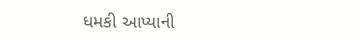ધમકી આપ્યાની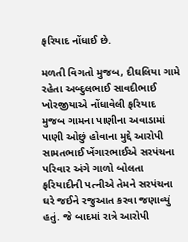ફરિયાદ નોંધાઈ છે.

મળતી વિગતો મુજબ, દીઘલિયા ગામે રહેતા અબ્દુલભાઈ સાવદીભાઈ ખોરજીયાએ નોંધાવેલી ફરિયાદ મુજબ ગામના પાણીના અવાડામાં પાણી ઓછું હોવાના મુદ્દે આરોપી સામતભાઈ ખેંગારભાઈએ સરપંચના પરિવાર અંગે ગાળો બોલતા ફરિયાદીની પત્નીએ તેમને સરપંચના ઘરે જઈને રજુઆત કરવા જણાવ્યું હતું. જે બાદમાં રાત્રે આરોપી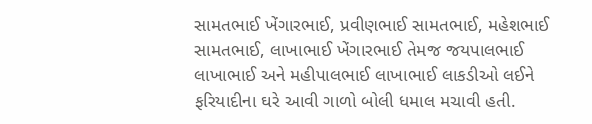સામતભાઈ ખેંગારભાઈ, પ્રવીણભાઈ સામતભાઈ, મહેશભાઈ સામતભાઈ, લાખાભાઈ ખેંગારભાઈ તેમજ જયપાલભાઈ લાખાભાઈ અને મહીપાલભાઈ લાખાભાઈ લાકડીઓ લઈને ફરિયાદીના ઘરે આવી ગાળો બોલી ધમાલ મચાવી હતી.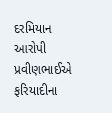દરમિયાન આરોપી પ્રવીણભાઈએ ફરિયાદીના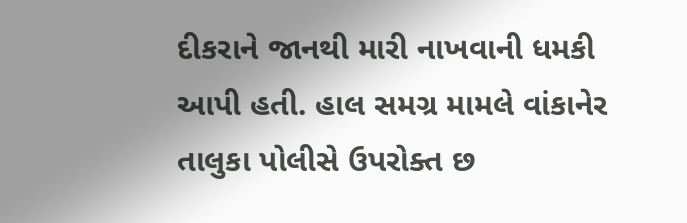દીકરાને જાનથી મારી નાખવાની ધમકી આપી હતી. હાલ સમગ્ર મામલે વાંકાનેર તાલુકા પોલીસે ઉપરોક્ત છ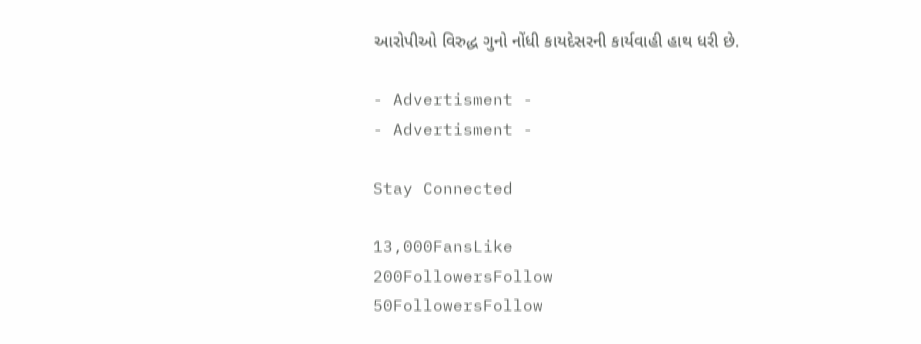આરોપીઓ વિરુદ્ધ ગુનો નોંધી કાયદેસરની કાર્યવાહી હાથ ધરી છે.

- Advertisment -
- Advertisment -

Stay Connected

13,000FansLike
200FollowersFollow
50FollowersFollow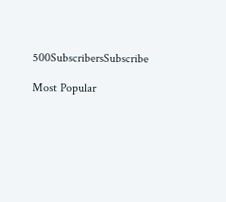500SubscribersSubscribe

Most Popular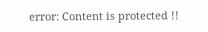error: Content is protected !!